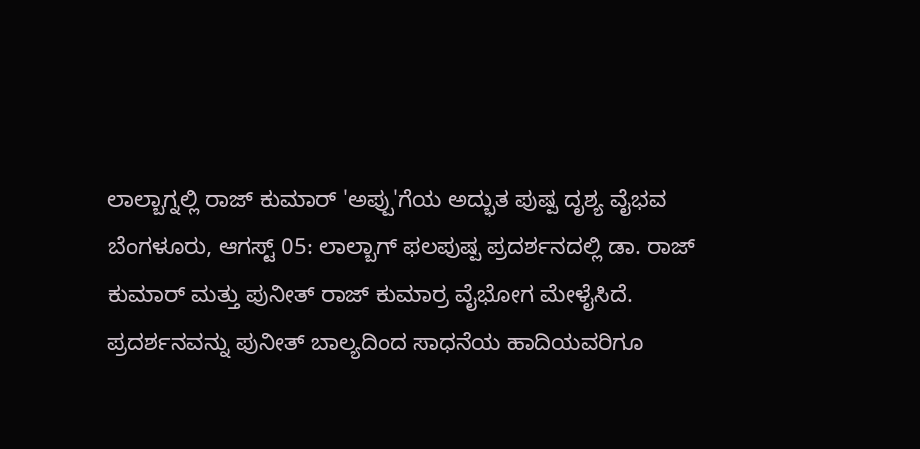ಲಾಲ್ಬಾಗ್ನಲ್ಲಿ ರಾಜ್ ಕುಮಾರ್ 'ಅಪ್ಪು'ಗೆಯ ಅದ್ಭುತ ಪುಷ್ಪ ದೃಶ್ಯ ವೈಭವ
ಬೆಂಗಳೂರು, ಆಗಸ್ಟ್ 05: ಲಾಲ್ಬಾಗ್ ಫಲಪುಷ್ಪ ಪ್ರದರ್ಶನದಲ್ಲಿ ಡಾ. ರಾಜ್ ಕುಮಾರ್ ಮತ್ತು ಪುನೀತ್ ರಾಜ್ ಕುಮಾರ್ರ ವೈಭೋಗ ಮೇಳೈಸಿದೆ. ಪ್ರದರ್ಶನವನ್ನು ಪುನೀತ್ ಬಾಲ್ಯದಿಂದ ಸಾಧನೆಯ ಹಾದಿಯವರಿಗೂ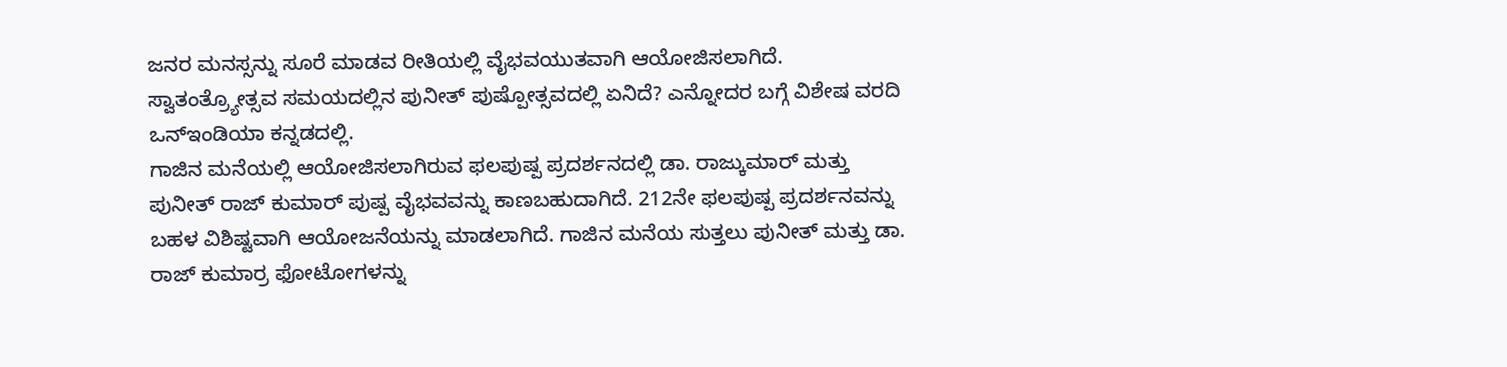ಜನರ ಮನಸ್ಸನ್ನು ಸೂರೆ ಮಾಡವ ರೀತಿಯಲ್ಲಿ ವೈಭವಯುತವಾಗಿ ಆಯೋಜಿಸಲಾಗಿದೆ. ಸ್ವಾತಂತ್ರ್ಯೋತ್ಸವ ಸಮಯದಲ್ಲಿನ ಪುನೀತ್ ಪುಷ್ಪೋತ್ಸವದಲ್ಲಿ ಏನಿದೆ? ಎನ್ನೋದರ ಬಗ್ಗೆ ವಿಶೇಷ ವರದಿ ಒನ್ಇಂಡಿಯಾ ಕನ್ನಡದಲ್ಲಿ.
ಗಾಜಿನ ಮನೆಯಲ್ಲಿ ಆಯೋಜಿಸಲಾಗಿರುವ ಫಲಪುಷ್ಪ ಪ್ರದರ್ಶನದಲ್ಲಿ ಡಾ. ರಾಜ್ಕುಮಾರ್ ಮತ್ತು ಪುನೀತ್ ರಾಜ್ ಕುಮಾರ್ ಪುಷ್ಪ ವೈಭವವನ್ನು ಕಾಣಬಹುದಾಗಿದೆ. 212ನೇ ಫಲಪುಷ್ಪ ಪ್ರದರ್ಶನವನ್ನು ಬಹಳ ವಿಶಿಷ್ಟವಾಗಿ ಆಯೋಜನೆಯನ್ನು ಮಾಡಲಾಗಿದೆ. ಗಾಜಿನ ಮನೆಯ ಸುತ್ತಲು ಪುನೀತ್ ಮತ್ತು ಡಾ. ರಾಜ್ ಕುಮಾರ್ರ ಫೋಟೋಗಳನ್ನು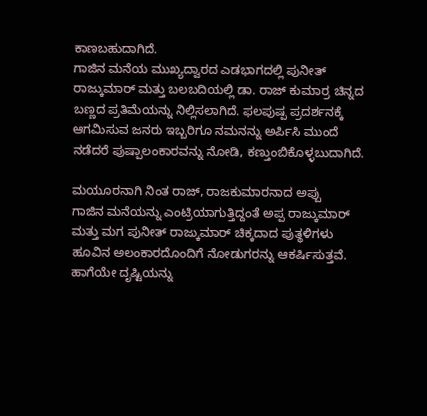ಕಾಣಬಹುದಾಗಿದೆ.
ಗಾಜಿನ ಮನೆಯ ಮುಖ್ಯದ್ವಾರದ ಎಡಭಾಗದಲ್ಲಿ ಪುನೀತ್ ರಾಜ್ಕುಮಾರ್ ಮತ್ತು ಬಲಬದಿಯಲ್ಲಿ ಡಾ. ರಾಜ್ ಕುಮಾರ್ರ ಚಿನ್ನದ ಬಣ್ಣದ ಪ್ರತಿಮೆಯನ್ನು ನಿಲ್ಲಿಸಲಾಗಿದೆ. ಫಲಪುಷ್ಪ ಪ್ರದರ್ಶನಕ್ಕೆ ಆಗಮಿಸುವ ಜನರು ಇಬ್ಬರಿಗೂ ನಮನನ್ನು ಅರ್ಪಿಸಿ ಮುಂದೆ ನಡೆದರೆ ಪುಷ್ಪಾಲಂಕಾರವನ್ನು ನೋಡಿ, ಕಣ್ತುಂಬಿಕೊಳ್ಳಬುದಾಗಿದೆ.

ಮಯೂರನಾಗಿ ನಿಂತ ರಾಜ್, ರಾಜಕುಮಾರನಾದ ಅಪ್ಪು
ಗಾಜಿನ ಮನೆಯನ್ನು ಎಂಟ್ರಿಯಾಗುತ್ತಿದ್ದಂತೆ ಅಪ್ಪ ರಾಜ್ಕುಮಾರ್ ಮತ್ತು ಮಗ ಪುನೀತ್ ರಾಜ್ಕುಮಾರ್ ಚಿಕ್ಕದಾದ ಪುತ್ಥಳಿಗಳು ಹೂವಿನ ಅಲಂಕಾರದೊಂದಿಗೆ ನೋಡುಗರನ್ನು ಆಕರ್ಷಿಸುತ್ತವೆ. ಹಾಗೆಯೇ ದೃಷ್ಟಿಯನ್ನು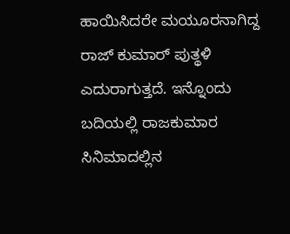ಹಾಯಿಸಿದರೇ ಮಯೂರನಾಗಿದ್ದ ರಾಜ್ ಕುಮಾರ್ ಪುತ್ಥಳಿ ಎದುರಾಗುತ್ತದೆ. ಇನ್ನೊಂದು ಬದಿಯಲ್ಲಿ ರಾಜಕುಮಾರ ಸಿನಿಮಾದಲ್ಲಿನ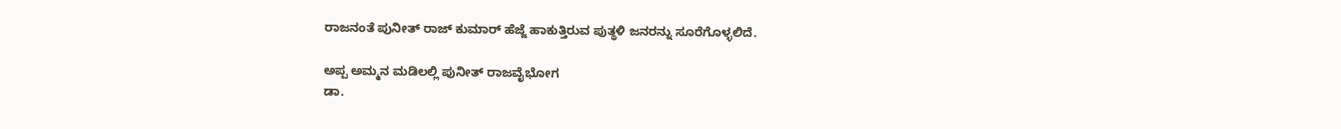ರಾಜನಂತೆ ಪುನೀತ್ ರಾಜ್ ಕುಮಾರ್ ಹೆಜ್ಜೆ ಹಾಕುತ್ತಿರುವ ಪುತ್ಥಳಿ ಜನರನ್ನು ಸೂರೆಗೊಳ್ಳಲಿದೆ.

ಅಪ್ಪ ಅಮ್ಮನ ಮಡಿಲಲ್ಲಿ ಪುನೀತ್ ರಾಜವೈಭೋಗ
ಡಾ.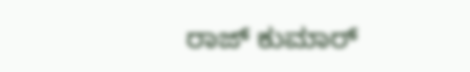ರಾಜ್ ಕುಮಾರ್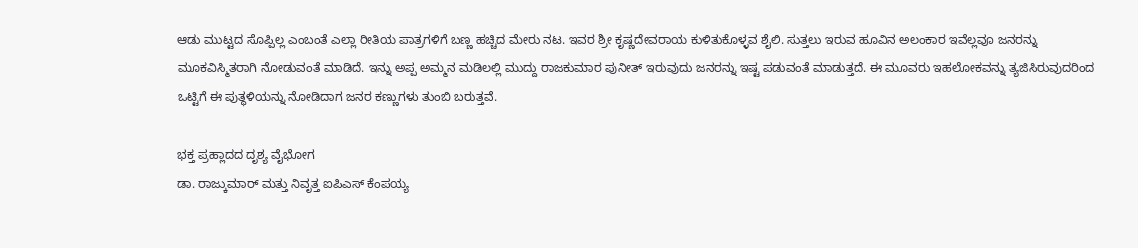ಆಡು ಮುಟ್ಟದ ಸೊಪ್ಪಿಲ್ಲ ಎಂಬಂತೆ ಎಲ್ಲಾ ರೀತಿಯ ಪಾತ್ರಗಳಿಗೆ ಬಣ್ಣ ಹಚ್ಚಿದ ಮೇರು ನಟ. ಇವರ ಶ್ರೀ ಕೃಷ್ಣದೇವರಾಯ ಕುಳಿತುಕೊಳ್ಳವ ಶೈಲಿ. ಸುತ್ತಲು ಇರುವ ಹೂವಿನ ಅಲಂಕಾರ ಇವೆಲ್ಲವೂ ಜನರನ್ನು ಮೂಕವಿಸ್ಮಿತರಾಗಿ ನೋಡುವಂತೆ ಮಾಡಿದೆ. ಇನ್ನು ಅಪ್ಪ ಅಮ್ಮನ ಮಡಿಲಲ್ಲಿ ಮುದ್ದು ರಾಜಕುಮಾರ ಪುನೀತ್ ಇರುವುದು ಜನರನ್ನು ಇಷ್ಟ ಪಡುವಂತೆ ಮಾಡುತ್ತದೆ. ಈ ಮೂವರು ಇಹಲೋಕವನ್ನು ತ್ಯಜಿಸಿರುವುದರಿಂದ ಒಟ್ಟಿಗೆ ಈ ಪುತ್ಥಳಿಯನ್ನು ನೋಡಿದಾಗ ಜನರ ಕಣ್ಣುಗಳು ತುಂಬಿ ಬರುತ್ತವೆ.

ಭಕ್ತ ಪ್ರಹ್ಲಾದದ ದೃಶ್ಯ ವೈಭೋಗ
ಡಾ. ರಾಜ್ಕುಮಾರ್ ಮತ್ತು ನಿವೃತ್ತ ಐಪಿಎಸ್ ಕೆಂಪಯ್ಯ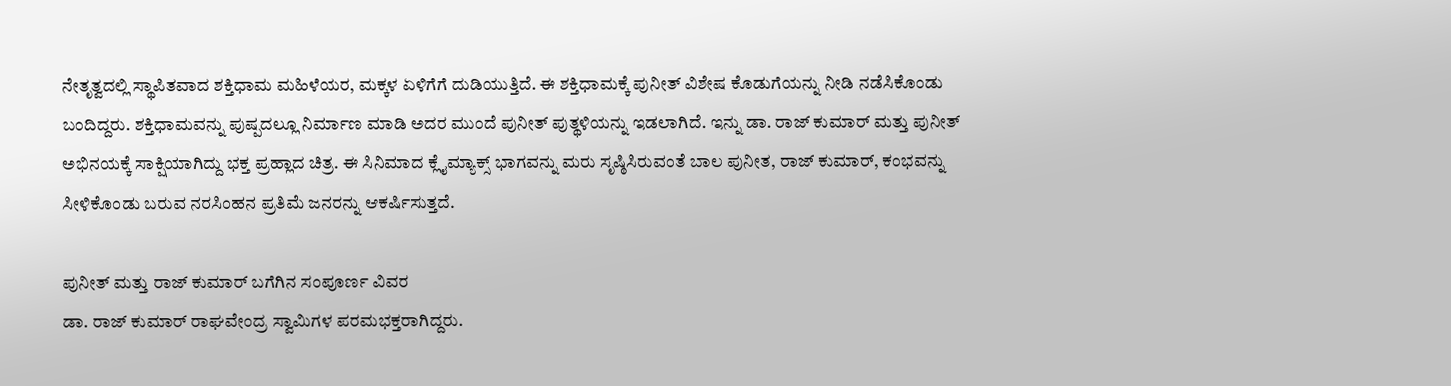ನೇತೃತ್ವದಲ್ಲಿ ಸ್ಥಾಪಿತವಾದ ಶಕ್ತಿಧಾಮ ಮಹಿಳೆಯರ, ಮಕ್ಕಳ ಏಳಿಗೆಗೆ ದುಡಿಯುತ್ತಿದೆ. ಈ ಶಕ್ತಿಧಾಮಕ್ಕೆ ಪುನೀತ್ ವಿಶೇಷ ಕೊಡುಗೆಯನ್ನು ನೀಡಿ ನಡೆಸಿಕೊಂಡು ಬಂದಿದ್ದರು. ಶಕ್ತಿಧಾಮವನ್ನು ಪುಷ್ಪದಲ್ಲೂ ನಿರ್ಮಾಣ ಮಾಡಿ ಅದರ ಮುಂದೆ ಪುನೀತ್ ಪುತ್ಥಳಿಯನ್ನು ಇಡಲಾಗಿದೆ. ಇನ್ನು ಡಾ. ರಾಜ್ ಕುಮಾರ್ ಮತ್ತು ಪುನೀತ್ ಅಭಿನಯಕ್ಕೆ ಸಾಕ್ಷಿಯಾಗಿದ್ದು ಭಕ್ತ ಪ್ರಹ್ಲಾದ ಚಿತ್ರ. ಈ ಸಿನಿಮಾದ ಕ್ಲೈಮ್ಯಾಕ್ಸ್ ಭಾಗವನ್ನು ಮರು ಸೃಷ್ಠಿಸಿರುವಂತೆ ಬಾಲ ಪುನೀತ, ರಾಜ್ ಕುಮಾರ್, ಕಂಭವನ್ನು ಸೀಳಿಕೊಂಡು ಬರುವ ನರಸಿಂಹನ ಪ್ರತಿಮೆ ಜನರನ್ನು ಆಕರ್ಷಿಸುತ್ತದೆ.

ಪುನೀತ್ ಮತ್ತು ರಾಜ್ ಕುಮಾರ್ ಬಗೆಗಿನ ಸಂಪೂರ್ಣ ವಿವರ
ಡಾ. ರಾಜ್ ಕುಮಾರ್ ರಾಘವೇಂದ್ರ ಸ್ವಾಮಿಗಳ ಪರಮಭಕ್ತರಾಗಿದ್ದರು.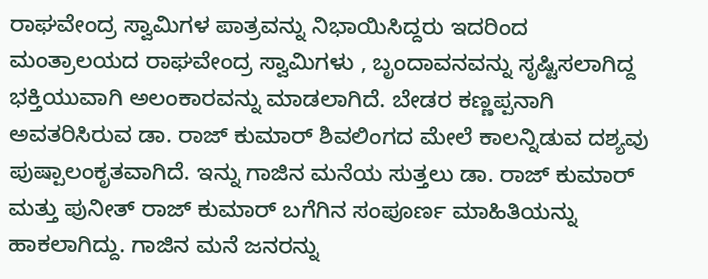ರಾಘವೇಂದ್ರ ಸ್ವಾಮಿಗಳ ಪಾತ್ರವನ್ನು ನಿಭಾಯಿಸಿದ್ದರು ಇದರಿಂದ ಮಂತ್ರಾಲಯದ ರಾಘವೇಂದ್ರ ಸ್ವಾಮಿಗಳು , ಬೃಂದಾವನವನ್ನು ಸೃಷ್ಟಿಸಲಾಗಿದ್ದ ಭಕ್ತಿಯುವಾಗಿ ಅಲಂಕಾರವನ್ನು ಮಾಡಲಾಗಿದೆ. ಬೇಡರ ಕಣ್ಣಪ್ಪನಾಗಿ ಅವತರಿಸಿರುವ ಡಾ. ರಾಜ್ ಕುಮಾರ್ ಶಿವಲಿಂಗದ ಮೇಲೆ ಕಾಲನ್ನಿಡುವ ದಶ್ಯವು ಪುಷ್ಪಾಲಂಕೃತವಾಗಿದೆ. ಇನ್ನು ಗಾಜಿನ ಮನೆಯ ಸುತ್ತಲು ಡಾ. ರಾಜ್ ಕುಮಾರ್ ಮತ್ತು ಪುನೀತ್ ರಾಜ್ ಕುಮಾರ್ ಬಗೆಗಿನ ಸಂಪೂರ್ಣ ಮಾಹಿತಿಯನ್ನು ಹಾಕಲಾಗಿದ್ದು. ಗಾಜಿನ ಮನೆ ಜನರನ್ನು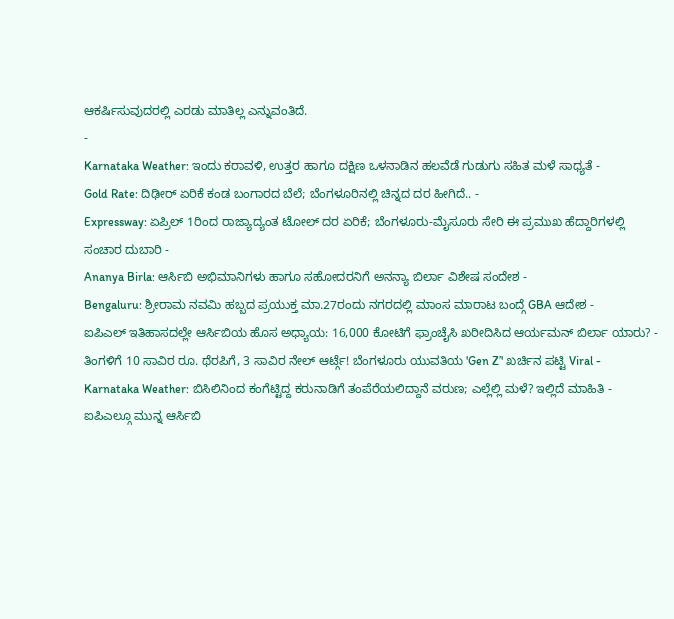ಆಕರ್ಷಿಸುವುದರಲ್ಲಿ ಎರಡು ಮಾತಿಲ್ಲ ಎನ್ನುವಂತಿದೆ.
-
Karnataka Weather: ಇಂದು ಕರಾವಳಿ, ಉತ್ತರ ಹಾಗೂ ದಕ್ಷಿಣ ಒಳನಾಡಿನ ಹಲವೆಡೆ ಗುಡುಗು ಸಹಿತ ಮಳೆ ಸಾಧ್ಯತೆ -
Gold Rate: ದಿಢೀರ್ ಏರಿಕೆ ಕಂಡ ಬಂಗಾರದ ಬೆಲೆ; ಬೆಂಗಳೂರಿನಲ್ಲಿ ಚಿನ್ನದ ದರ ಹೀಗಿದೆ.. -
Expressway: ಏಪ್ರಿಲ್ 1ರಿಂದ ರಾಜ್ಯಾದ್ಯಂತ ಟೋಲ್ ದರ ಏರಿಕೆ; ಬೆಂಗಳೂರು-ಮೈಸೂರು ಸೇರಿ ಈ ಪ್ರಮುಖ ಹೆದ್ದಾರಿಗಳಲ್ಲಿ ಸಂಚಾರ ದುಬಾರಿ -
Ananya Birla: ಆರ್ಸಿಬಿ ಅಭಿಮಾನಿಗಳು ಹಾಗೂ ಸಹೋದರನಿಗೆ ಅನನ್ಯಾ ಬಿರ್ಲಾ ವಿಶೇಷ ಸಂದೇಶ -
Bengaluru: ಶ್ರೀರಾಮ ನವಮಿ ಹಬ್ಬದ ಪ್ರಯುಕ್ತ ಮಾ.27ರಂದು ನಗರದಲ್ಲಿ ಮಾಂಸ ಮಾರಾಟ ಬಂದ್ಗೆ GBA ಆದೇಶ -
ಐಪಿಎಲ್ ಇತಿಹಾಸದಲ್ಲೇ ಆರ್ಸಿಬಿಯ ಹೊಸ ಅಧ್ಯಾಯ: 16,000 ಕೋಟಿಗೆ ಫ್ರಾಂಚೈಸಿ ಖರೀದಿಸಿದ ಆರ್ಯಮನ್ ಬಿರ್ಲಾ ಯಾರು? -
ತಿಂಗಳಿಗೆ 10 ಸಾವಿರ ರೂ. ಥೆರಪಿಗೆ, 3 ಸಾವಿರ ನೇಲ್ ಆರ್ಟ್ಗೆ! ಬೆಂಗಳೂರು ಯುವತಿಯ 'Gen Z’' ಖರ್ಚಿನ ಪಟ್ಟಿ Viral -
Karnataka Weather: ಬಿಸಿಲಿನಿಂದ ಕಂಗೆಟ್ಟಿದ್ದ ಕರುನಾಡಿಗೆ ತಂಪೆರೆಯಲಿದ್ದಾನೆ ವರುಣ; ಎಲ್ಲೆಲ್ಲಿ ಮಳೆ? ಇಲ್ಲಿದೆ ಮಾಹಿತಿ -
ಐಪಿಎಲ್ಗೂ ಮುನ್ನ ಆರ್ಸಿಬಿ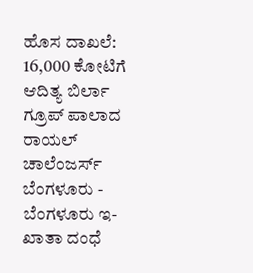ಹೊಸ ದಾಖಲೆ: 16,000 ಕೋಟಿಗೆ ಆದಿತ್ಯ ಬಿರ್ಲಾ ಗ್ರೂಪ್ ಪಾಲಾದ ರಾಯಲ್ ಚಾಲೆಂಜರ್ಸ್ ಬೆಂಗಳೂರು -
ಬೆಂಗಳೂರು ಇ-ಖಾತಾ ದಂಧೆ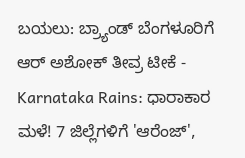ಬಯಲು: ಬ್ರ್ಯಾಂಡ್ ಬೆಂಗಳೂರಿಗೆ ಆರ್ ಅಶೋಕ್ ತೀವ್ರ ಟೀಕೆ -
Karnataka Rains: ಧಾರಾಕಾರ ಮಳೆ! 7 ಜಿಲ್ಲೆಗಳಿಗೆ 'ಆರೆಂಜ್',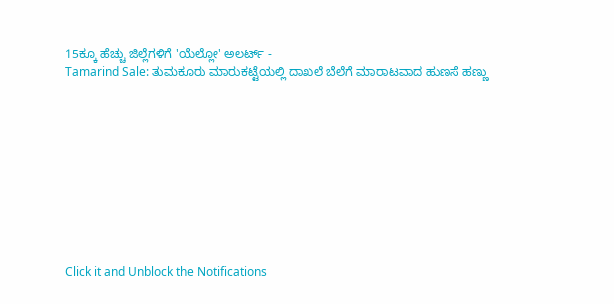15ಕ್ಕೂ ಹೆಚ್ಚು ಜಿಲ್ಲೆಗಳಿಗೆ 'ಯೆಲ್ಲೋ' ಅಲರ್ಟ್ -
Tamarind Sale: ತುಮಕೂರು ಮಾರುಕಟ್ಟೆಯಲ್ಲಿ ದಾಖಲೆ ಬೆಲೆಗೆ ಮಾರಾಟವಾದ ಹುಣಸೆ ಹಣ್ಣು










Click it and Unblock the Notifications